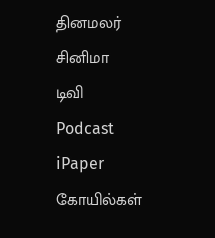தினமலர்
சினிமா
டிவி
Podcast
iPaper
கோயில்கள்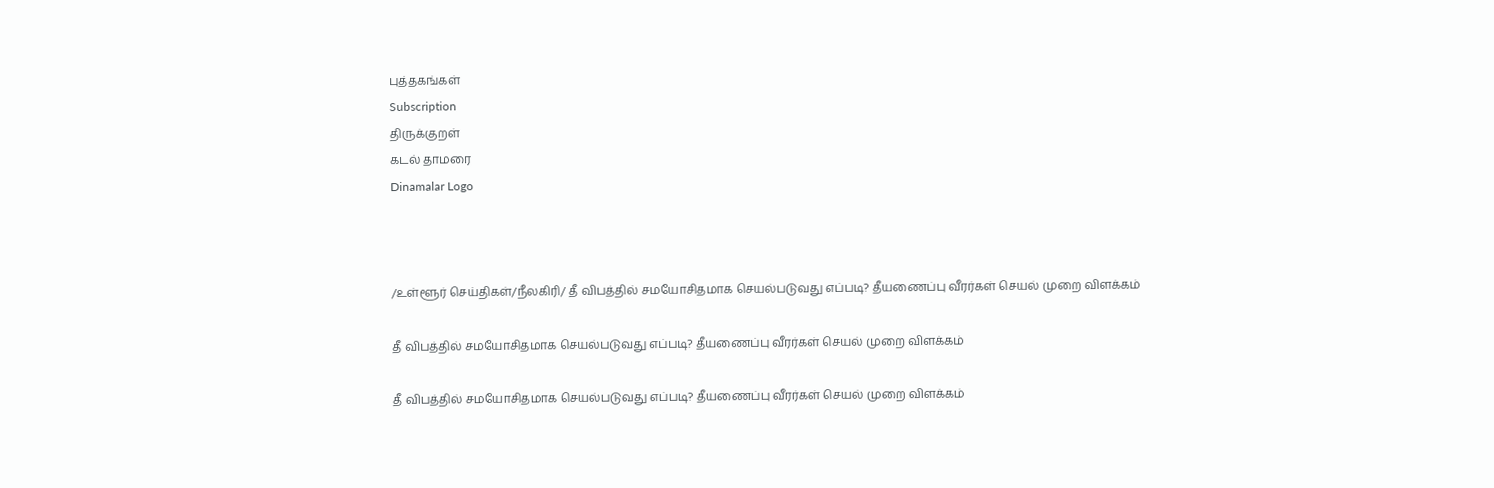புத்தகங்கள்
Subscription
திருக்குறள்
கடல் தாமரை
Dinamalar Logo



/உள்ளூர் செய்திகள்/நீலகிரி/ தீ விபத்தில் சமயோசிதமாக செயல்படுவது எப்படி? தீயணைப்பு வீரர்கள் செயல் முறை விளக்கம்

தீ விபத்தில் சமயோசிதமாக செயல்படுவது எப்படி? தீயணைப்பு வீரர்கள் செயல் முறை விளக்கம்

தீ விபத்தில் சமயோசிதமாக செயல்படுவது எப்படி? தீயணைப்பு வீரர்கள் செயல் முறை விளக்கம்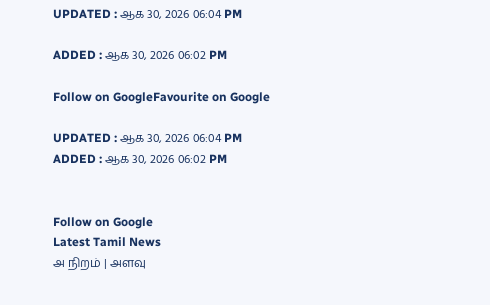UPDATED : ஆக 30, 2026 06:04 PM

ADDED : ஆக 30, 2026 06:02 PM

Follow on GoogleFavourite on Google

UPDATED : ஆக 30, 2026 06:04 PM ADDED : ஆக 30, 2026 06:02 PM


Follow on Google
Latest Tamil News
அ நிறம் | அளவு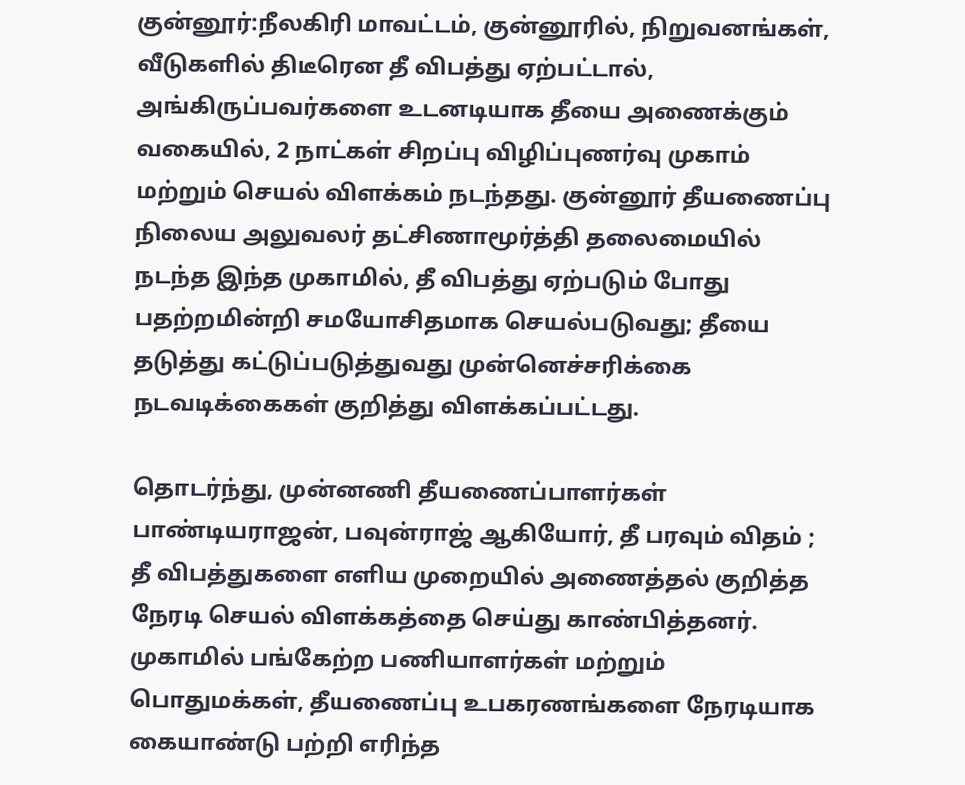குன்னூர்:நீலகிரி மாவட்டம், குன்னூரில், நிறுவனங்கள், வீடுகளில் திடீரென தீ விபத்து ஏற்பட்டால், அங்கிருப்பவர்களை உடனடியாக தீயை அணைக்கும் வகையில், 2 நாட்கள் சிறப்பு விழிப்புணர்வு முகாம் மற்றும் செயல் விளக்கம் நடந்தது. குன்னூர் தீயணைப்பு நிலைய அலுவலர் தட்சிணாமூர்த்தி தலைமையில் நடந்த இந்த முகாமில், தீ விபத்து ஏற்படும் போது பதற்றமின்றி சமயோசிதமாக செயல்படுவது; தீயை தடுத்து கட்டுப்படுத்துவது முன்னெச்சரிக்கை நடவடிக்கைகள் குறித்து விளக்கப்பட்டது.

தொடர்ந்து, முன்னணி தீயணைப்பாளர்கள் பாண்டியராஜன், பவுன்ராஜ் ஆகியோர், தீ பரவும் விதம் ; தீ விபத்துகளை எளிய முறையில் அணைத்தல் குறித்த நேரடி செயல் விளக்கத்தை செய்து காண்பித்தனர். முகாமில் பங்கேற்ற பணியாளர்கள் மற்றும் பொதுமக்கள், தீயணைப்பு உபகரணங்களை நேரடியாக கையாண்டு பற்றி எரிந்த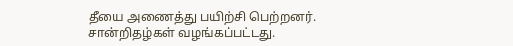தீயை அணைத்து பயிற்சி பெற்றனர். சான்றிதழ்கள் வழங்கப்பட்டது.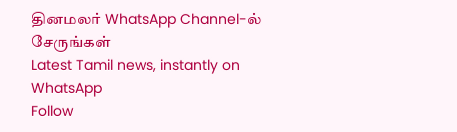தினமலர் WhatsApp Channel-ல் சேருங்கள்
Latest Tamil news, instantly on WhatsApp
Follow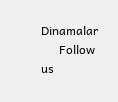Dinamalar
      Follow us